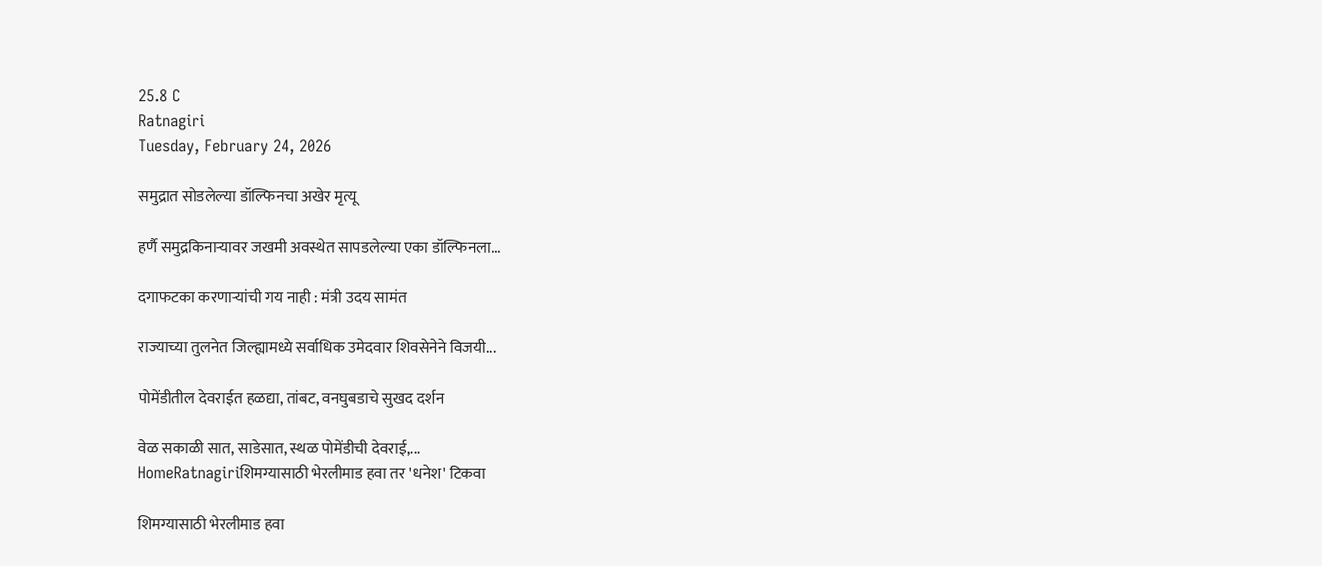25.8 C
Ratnagiri
Tuesday, February 24, 2026

समुद्रात सोडलेल्या डॉल्फिनचा अखेर मृत्यू

हर्णै समुद्रकिनाऱ्यावर जखमी अवस्थेत सापडलेल्या एका डॉल्फिनला...

दगाफटका करणाऱ्यांची गय नाही : मंत्री उदय सामंत

राज्याच्या तुलनेत जिल्ह्यामध्ये सर्वाधिक उमेदवार शिवसेनेने विजयी...

पोमेंडीतील देवराईत हळद्या, तांबट, वनघुबडाचे सुखद दर्शन

वेळ सकाळी सात, साडेसात, स्थळ पोमेंडीची देवराई,...
HomeRatnagiriशिमग्यासाठी भेरलीमाड हवा तर 'धनेश' टिकवा

शिमग्यासाठी भेरलीमाड हवा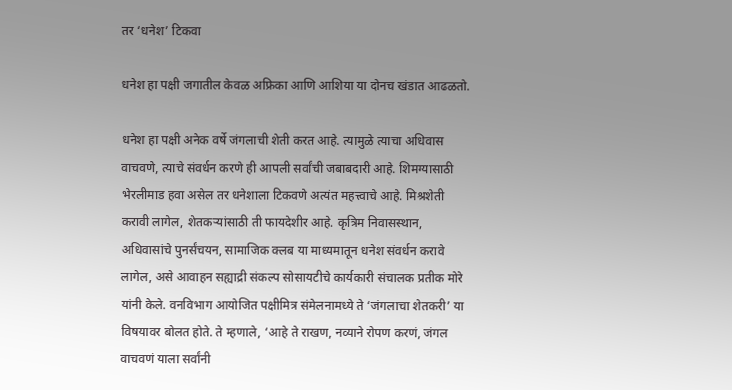तर ‘धनेश’ टिकवा

धनेश हा पक्षी जगातील केवळ अफ्रिका आणि आशिया या दोनच खंडात आढळतो.

धनेश हा पक्षी अनेक वर्षे जंगलाची शेती करत आहे. त्यामुळे त्याचा अधिवास वाचवणे, त्याचे संवर्धन करणे ही आपली सर्वांची जबाबदारी आहे. शिमग्यासाठी भेरलीमाड हवा असेल तर धनेशाला टिकवणे अत्यंत महत्त्वाचे आहे. मिश्रशेती करावी लागेल, शेतकऱ्यांसाठी ती फायदेशीर आहे. कृत्रिम निवासस्थान, अधिवासांचे पुनर्संचयन, सामाजिक क्लब या माध्यमातून धनेश संवर्धन करावे लागेल, असे आवाहन सह्याद्री संकल्प सोसायटीचे कार्यकारी संचालक प्रतीक मोरे यांनी केले. वनविभाग आयोजित पक्षीमित्र संमेलनामध्ये ते ‘जंगलाचा शेतकरी’ या विषयावर बोलत होते. ते म्हणाले, ‘आहे ते राखण, नव्याने रोपण करणं, जंगल वाचवणं याला सर्वांनी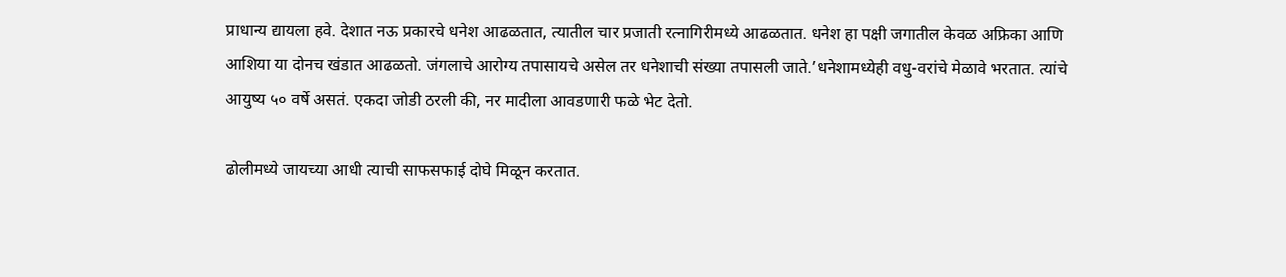प्राधान्य द्यायला हवे. देशात नऊ प्रकारचे धनेश आढळतात, त्यातील चार प्रजाती रत्नागिरीमध्ये आढळतात. धनेश हा पक्षी जगातील केवळ अफ्रिका आणि आशिया या दोनच खंडात आढळतो. जंगलाचे आरोग्य तपासायचे असेल तर धनेशाची संख्या तपासली जाते.’धनेशामध्येही वधु-वरांचे मेळावे भरतात. त्यांचे आयुष्य ५० वर्षे असतं. एकदा जोडी ठरली की, नर मादीला आवडणारी फळे भेट देतो.

ढोलीमध्ये जायच्या आधी त्याची साफसफाई दोघे मिळून करतात.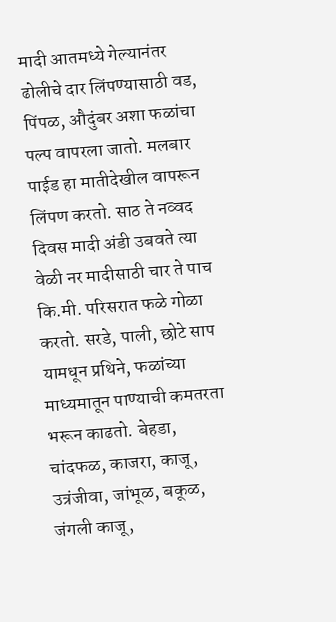मादी आतमध्ये गेल्यानंतर ढोलीचे दार लिंपण्यासाठी वड, पिंपळ, औदुंबर अशा फळांचा पल्प वापरला जातो. मलबार पाईड हा मातीदेखील वापरून लिंपण करतो. साठ ते नव्वद दिवस मादी अंडी उबवते त्या वेळी नर मादीसाठी चार ते पाच कि.मी. परिसरात फळे गोळा करतो. सरडे, पाली, छोटे साप यामधून प्रथिने, फळांच्या माध्यमातून पाण्याची कमतरता भरून काढतो. बेहडा, चांदफळ, काजरा, काजू, उत्रंजीवा, जांभूळ, बकूळ, जंगली काजू,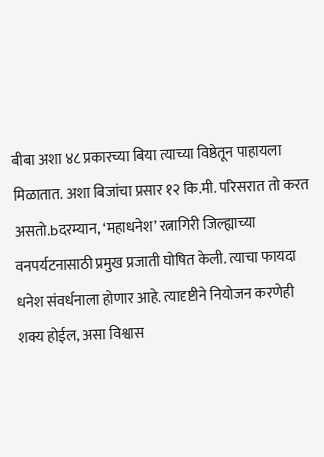बीबा अशा ४८ प्रकारच्या बिया त्याच्या विष्ठेतून पाहायला मिळातात. अशा बिजांचा प्रसार १२ कि.मी. परिसरात तो करत असतो.bदरम्यान, ‘महाधनेश’ रत्नागिरी जिल्ह्याच्या वनपर्यटनासाठी प्रमुख प्रजाती घोषित केली. त्याचा फायदा धनेश संवर्धनाला होणार आहे. त्यादृष्टीने नियोजन करणेही शक्य होईल, असा विश्वास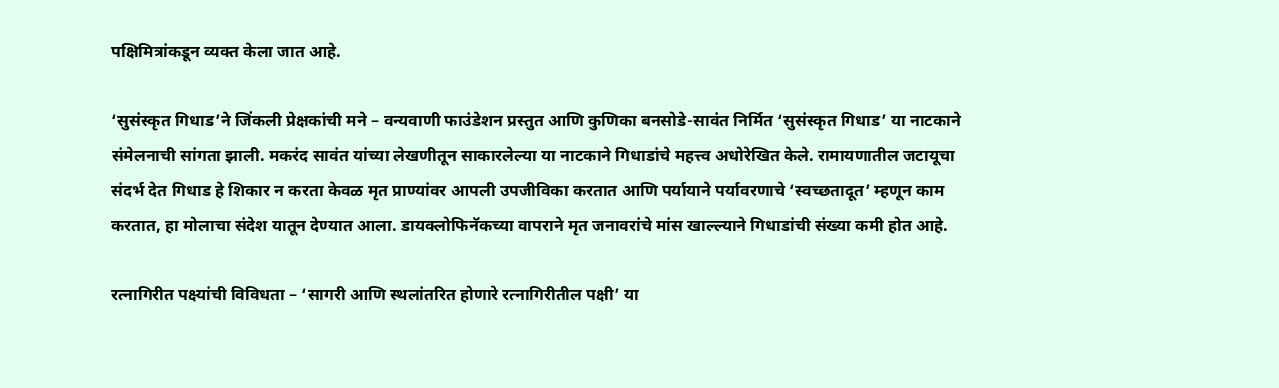पक्षिमित्रांकडून व्यक्त केला जात आहे.

‘सुसंस्कृत गिधाड’ने जिंकली प्रेक्षकांची मने – वन्यवाणी फाउंडेशन प्रस्तुत आणि कुणिका बनसोडे-सावंत निर्मित ‘सुसंस्कृत गिधाड’ या नाटकाने संमेलनाची सांगता झाली. मकरंद सावंत यांच्या लेखणीतून साकारलेल्या या नाटकाने गिधाडांचे महत्त्व अधोरेखित केले. रामायणातील जटायूचा संदर्भ देत गिधाड हे शिकार न करता केवळ मृत प्राण्यांवर आपली उपजीविका करतात आणि पर्यायाने पर्यावरणाचे ‘स्वच्छतादूत’ म्हणून काम करतात, हा मोलाचा संदेश यातून देण्यात आला. डायक्लोफिनॅकच्या वापराने मृत जनावरांचे मांस खाल्ल्याने गिधाडांची संख्या कमी होत आहे.

रत्नागिरीत पक्ष्यांची विविधता – ‘सागरी आणि स्थलांतरित होणारे रत्नागिरीतील पक्षी’ या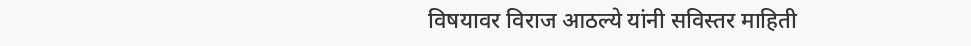विषयावर विराज आठल्ये यांनी सविस्तर माहिती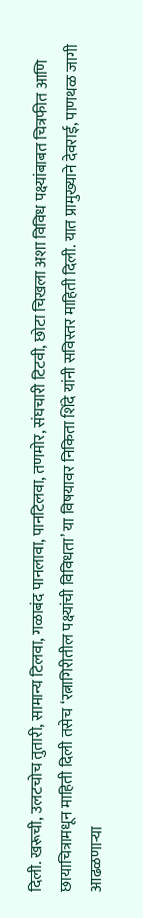दिली. खरूची, उलटचोच तुतारी, सामान्य टिलवा, गळाबंद पानलावा, पानटिलवा, तणमोर, संघचारी टिटवी, छोटा चिखला अशा विविध पक्ष्यांबाबत चित्रफीत आणि छायाचित्रामधून माहिती दिली तसेच ‘रत्नागिरीतील पक्ष्यांची विविधता’ या विषयावर निकिता शिंदे यांनी सविस्तर माहिती दिली. यात प्रामुख्याने देवराई, पाणथळ जागी आढळणाऱ्या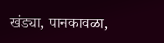खंड्या, पानकावळा,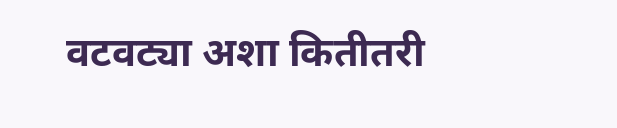वटवट्या अशा कितीतरी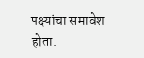पक्ष्यांचा समावेश होता.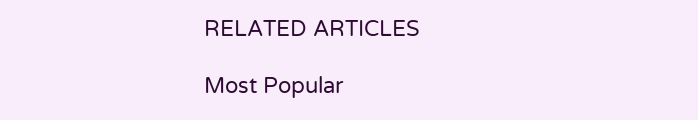RELATED ARTICLES

Most Popular